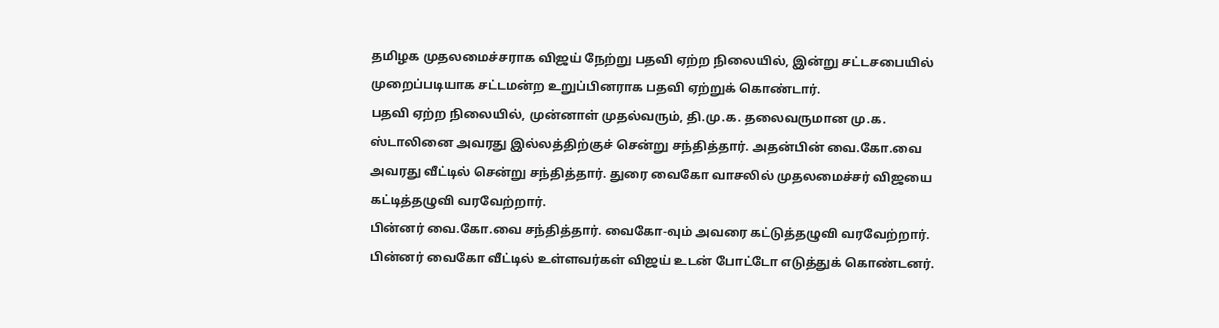தமிழக முதலமைச்சராக விஜய் நேற்று பதவி ஏற்ற நிலையில், இன்று சட்டசபையில் முறைப்படியாக சட்டமன்ற உறுப்பினராக பதவி ஏற்றுக் கொண்டார்.
பதவி ஏற்ற நிலையில், முன்னாள் முதல்வரும், தி.மு.க. தலைவருமான மு.க. ஸ்டாலினை அவரது இல்லத்திற்குச் சென்று சந்தித்தார். அதன்பின் வை.கோ.வை அவரது வீட்டில் சென்று சந்தித்தார். துரை வைகோ வாசலில் முதலமைச்சர் விஜயை கட்டித்தழுவி வரவேற்றார்.
பின்னர் வை.கோ.வை சந்தித்தார். வைகோ-வும் அவரை கட்டுத்தழுவி வரவேற்றார். பின்னர் வைகோ வீட்டில் உள்ளவர்கள் விஜய் உடன் போட்டோ எடுத்துக் கொண்டனர்.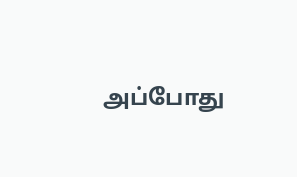அப்போது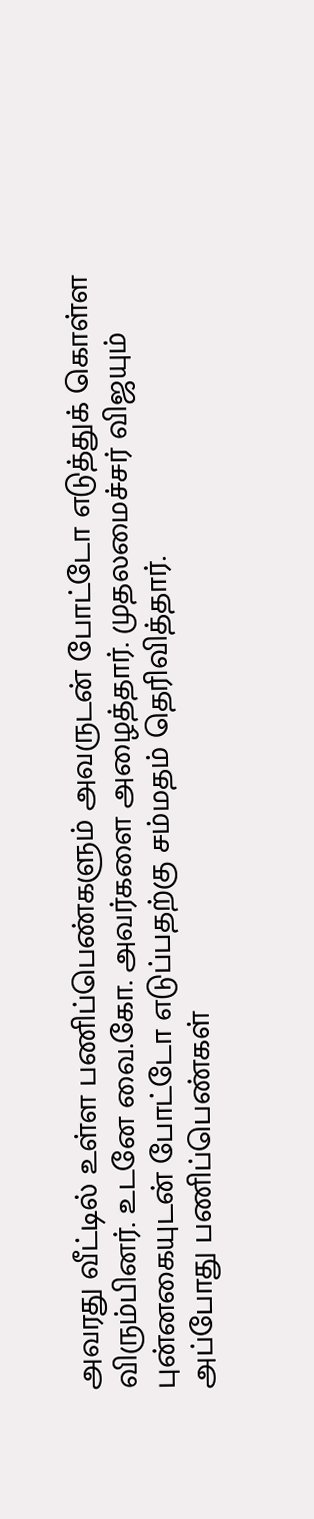அவரது வீட்டில் உள்ள பணிப்பெண்களும் அவருடன் போட்டோ எடுத்துக் கொள்ள விரும்பினர். உடனே வை.கோ. அவர்களை அழைத்தார். முதலமைச்சர் விஜயும் புன்னகையுடன் போட்டோ எடுப்பதற்கு சம்மதம் தெரிவித்தார்.
அப்போது பணிப்பெண்கள்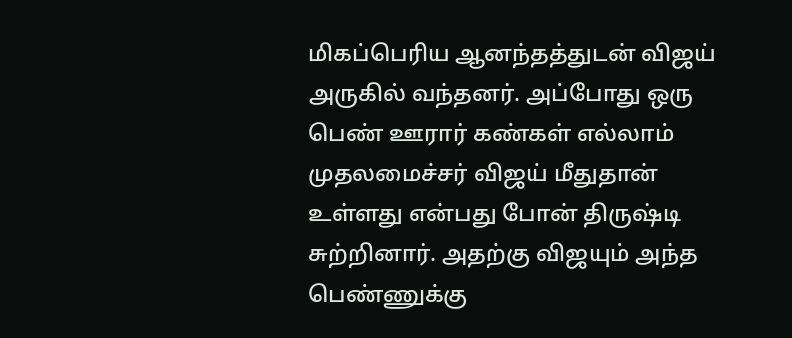மிகப்பெரிய ஆனந்தத்துடன் விஜய் அருகில் வந்தனர். அப்போது ஒரு பெண் ஊரார் கண்கள் எல்லாம் முதலமைச்சர் விஜய் மீதுதான் உள்ளது என்பது போன் திருஷ்டி சுற்றினார். அதற்கு விஜயும் அந்த பெண்ணுக்கு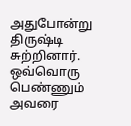அதுபோன்று திருஷ்டி சுற்றினார். ஒவ்வொரு பெண்ணும் அவரை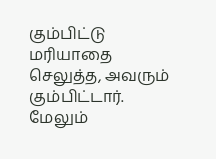கும்பிட்டு மரியாதை செலுத்த, அவரும் கும்பிட்டார். மேலும்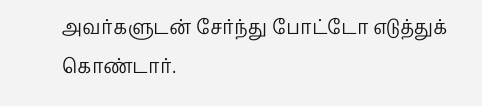அவர்களுடன் சேர்ந்து போட்டோ எடுத்துக் கொண்டார்.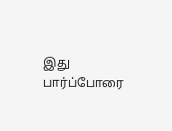இது பார்ப்போரை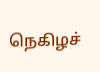நெகிழச்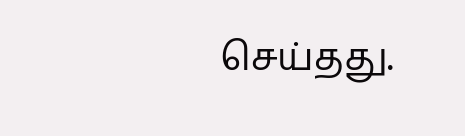செய்தது.